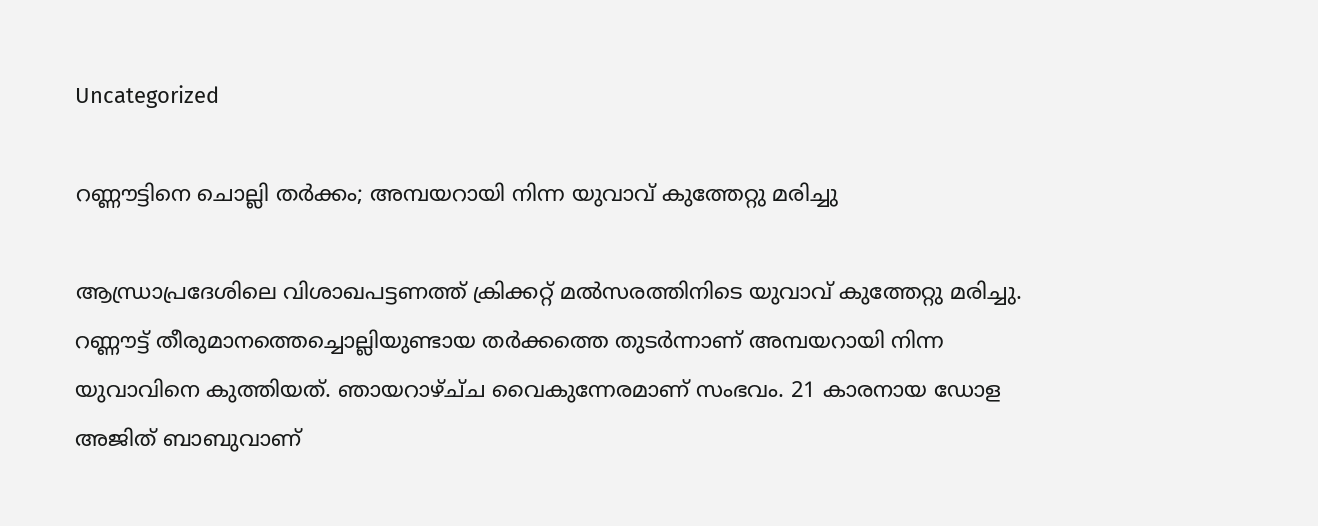Uncategorized

റണ്ണൗട്ടിനെ ചൊല്ലി തർക്കം; അമ്പയറായി നിന്ന യുവാവ് കുത്തേറ്റു മരിച്ചു

ആന്ധ്രാപ്രദേശിലെ വിശാഖപട്ടണത്ത് ക്രിക്കറ്റ് മൽസരത്തിനിടെ യുവാവ് കുത്തേറ്റു മരിച്ചു. റണ്ണൗട്ട് തീരുമാനത്തെച്ചൊല്ലിയുണ്ടായ തർക്കത്തെ തുടർന്നാണ് അമ്പയറായി നിന്ന യുവാവിനെ കുത്തിയത്. ഞായറാഴ്ച്‌ച വൈകുന്നേരമാണ് സംഭവം. 21 കാരനായ ഡോള അജിത് ബാബുവാണ്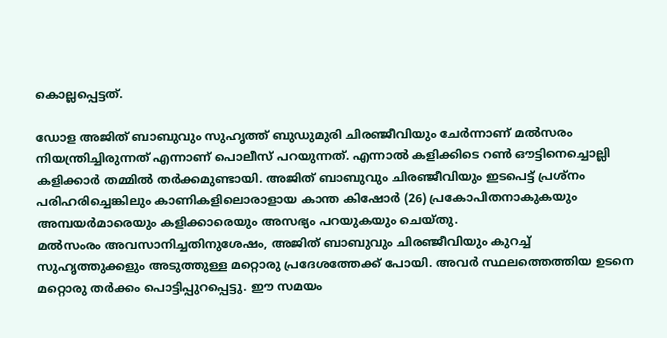കൊല്ലപ്പെട്ടത്.

ഡോള അജിത് ബാബുവും സുഹൃത്ത് ബുഡുമുരി ചിരഞ്ജീവിയും ചേർന്നാണ് മൽസരം നിയന്ത്രിച്ചിരുന്നത് എന്നാണ് പൊലീസ് പറയുന്നത്. എന്നാൽ കളിക്കിടെ റൺ ഔട്ടിനെച്ചൊല്ലി കളിക്കാർ തമ്മിൽ തർക്കമുണ്ടായി. അജിത് ബാബുവും ചിരഞ്ജീവിയും ഇടപെട്ട് പ്രശ്‌നം പരിഹരിച്ചെങ്കിലും കാണികളിലൊരാളായ കാന്ത കിഷോർ (26) പ്രകോപിതനാകുകയും അമ്പയർമാരെയും കളിക്കാരെയും അസഭ്യം പറയുകയും ചെയ്തു.
മൽസംരം അവസാനിച്ചതിനുശേഷം, അജിത് ബാബുവും ചിരഞ്ജീവിയും കുറച്ച് സുഹൃത്തുക്കളും അടുത്തുള്ള മറ്റൊരു പ്രദേശത്തേക്ക് പോയി. അവർ സ്ഥലത്തെത്തിയ ഉടനെ മറ്റൊരു തർക്കം പൊട്ടിപ്പുറപ്പെട്ടു. ഈ സമയം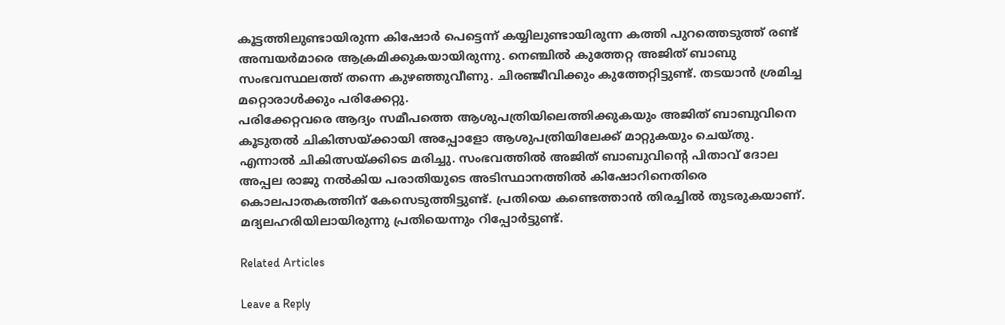കൂട്ടത്തിലുണ്ടായിരുന്ന കിഷോർ പെട്ടെന്ന് കയ്യിലുണ്ടായിരുന്ന കത്തി പുറത്തെടുത്ത് രണ്ട് അമ്പയർമാരെ ആക്രമിക്കുകയായിരുന്നു. നെഞ്ചിൽ കുത്തേറ്റ അജിത് ബാബു സംഭവസ്ഥലത്ത് തന്നെ കുഴഞ്ഞുവീണു. ചിരഞ്ജീവിക്കും കുത്തേറ്റിട്ടുണ്ട്. തടയാൻ ശ്രമിച്ച മറ്റൊരാൾക്കും പരിക്കേറ്റു.
പരിക്കേറ്റവരെ ആദ്യം സമീപത്തെ ആശുപത്രിയിലെത്തിക്കുകയും അജിത് ബാബുവിനെ കൂടുതൽ ചികിത്സയ്ക്കായി അപ്പോളോ ആശുപത്രിയിലേക്ക് മാറ്റുകയും ചെയ്തു. എന്നാൽ ചികിത്സയ്ക്കിടെ മരിച്ചു. സംഭവത്തിൽ അജിത് ബാബുവിന്റെ പിതാവ് ദോല അപ്പല രാജു നൽകിയ പരാതിയുടെ അടിസ്ഥാനത്തിൽ കിഷോറിനെതിരെ കൊലപാതകത്തിന് കേസെടുത്തിട്ടുണ്ട്. പ്രതിയെ കണ്ടെത്താൻ തിരച്ചിൽ തുടരുകയാണ്. മദ്യലഹരിയിലായിരുന്നു പ്രതിയെന്നും റിപ്പോർട്ടുണ്ട്.

Related Articles

Leave a Reply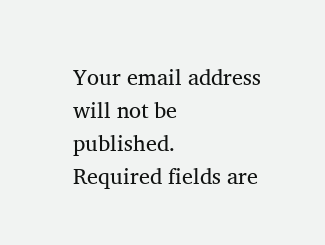Your email address will not be published. Required fields are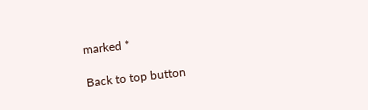marked *

Back to top button